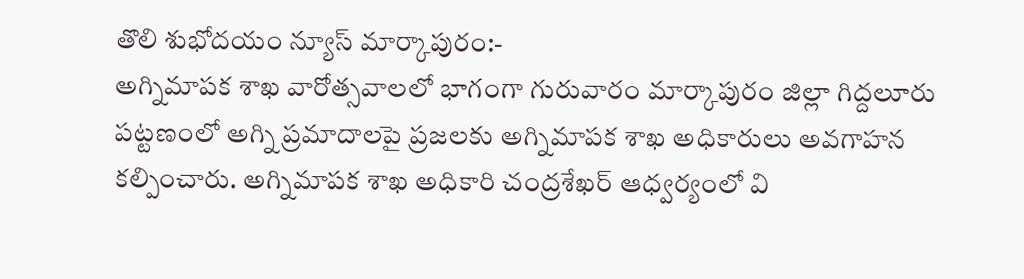తొలి శుభోదయం న్యూస్ మార్కాపురం:-
అగ్నిమాపక శాఖ వారోత్సవాలలో భాగంగా గురువారం మార్కాపురం జిల్లా గిద్దలూరు పట్టణంలో అగ్ని ప్రమాదాలపై ప్రజలకు అగ్నిమాపక శాఖ అధికారులు అవగాహన కల్పించారు. అగ్నిమాపక శాఖ అధికారి చంద్రశేఖర్ ఆధ్వర్యంలో వి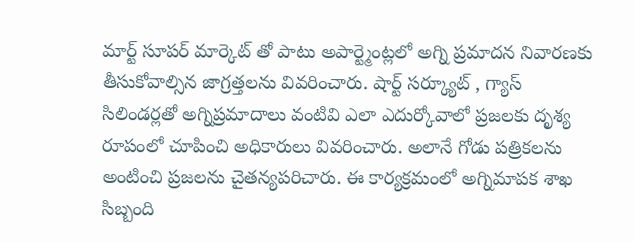మార్ట్ సూపర్ మార్కెట్ తో పాటు అపార్ట్మెంట్లలో అగ్ని ప్రమాదన నివారణకు తీసుకోవాల్సిన జాగ్రత్తలను వివరించారు. షార్ట్ సర్క్యూట్ , గ్యాస్ సిలిండర్లతో అగ్నిప్రమాదాలు వంటివి ఎలా ఎదుర్కోవాలో ప్రజలకు దృశ్య రూపంలో చూపించి అధికారులు వివరించారు. అలానే గోడు పత్రికలను అంటించి ప్రజలను చైతన్యపరిచారు. ఈ కార్యక్రమంలో అగ్నిమాపక శాఖ సిబ్బంది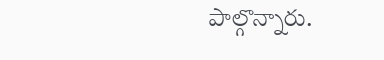పాల్గొన్నారు.